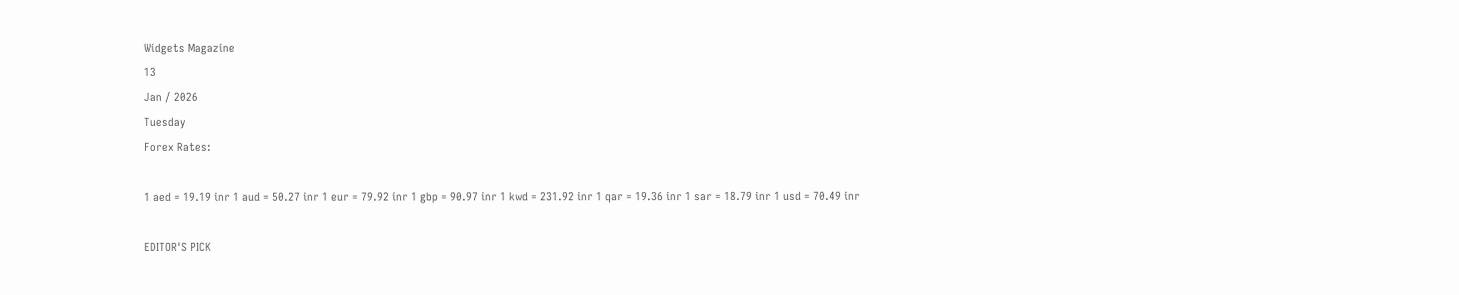Widgets Magazine
13
Jan / 2026
Tuesday
Forex Rates:

1 aed = 19.19 inr 1 aud = 50.27 inr 1 eur = 79.92 inr 1 gbp = 90.97 inr 1 kwd = 231.92 inr 1 qar = 19.36 inr 1 sar = 18.79 inr 1 usd = 70.49 inr

EDITOR'S PICK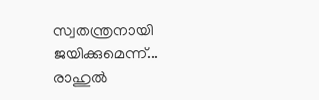സ്വതന്ത്രനായി ജയിക്കുമെന്ന്... രാഹുൽ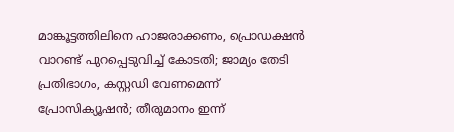മാങ്കൂട്ടത്തിലിനെ ഹാജരാക്കണം, പ്രൊഡക്ഷൻ വാറണ്ട് പുറപ്പെടുവിച്ച് കോടതി; ജാമ്യം തേടി പ്രതിഭാഗം, കസ്റ്റഡി വേണമെന്ന് പ്രോസിക്യൂഷൻ; തീരുമാനം ഇന്ന്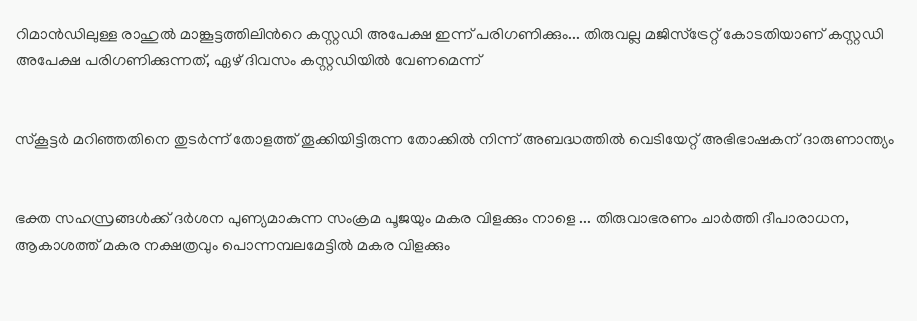റിമാൻഡിലുള്ള രാഹുൽ മാങ്കൂട്ടത്തിലിൻറെ കസ്റ്റഡി അപേക്ഷ ഇന്ന് പരിഗണിക്കും... തിരുവല്ല മജിസ്ട്രേറ്റ് കോടതിയാണ് കസ്റ്റഡി അപേക്ഷ പരിഗണിക്കുന്നത്, ഏഴ് ദിവസം കസ്റ്റഡിയിൽ വേണമെന്ന്


സ്കൂട്ടർ മറിഞ്ഞതിനെ തുടർന്ന് തോളത്ത് തൂക്കിയിട്ടിരുന്ന തോക്കിൽ നിന്ന് അബദ്ധത്തിൽ വെടിയേറ്റ് അഭിഭാഷകന് ദാരുണാന്ത്യം


ഭക്ത സഹസ്രങ്ങൾക്ക് ദർശന പുണ്യമാകുന്ന സംക്രമ പൂജയും മകര വിളക്കും നാളെ ... തിരുവാഭരണം ചാർത്തി ദീപാരാധന, ആകാശത്ത് മകര നക്ഷത്രവും പൊന്നമ്പലമേട്ടിൽ മകര വിളക്കും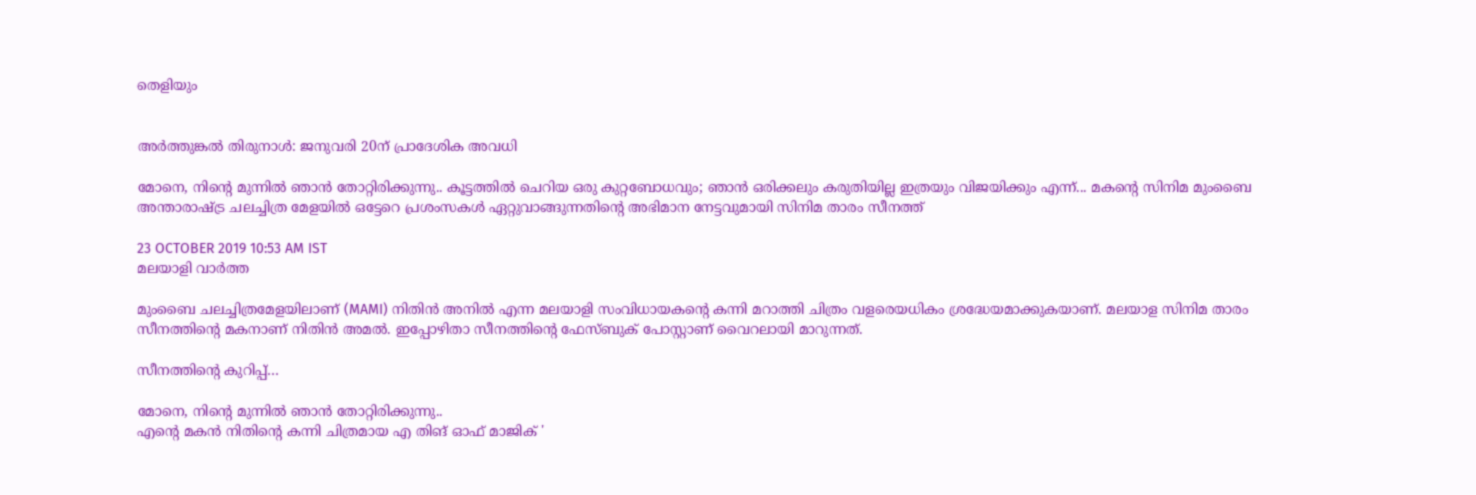തെളിയും


അര്‍ത്തുങ്കല്‍ തിരുനാള്‍: ജനുവരി 20ന് പ്രാദേശിക അവധി

മോനെ, നിന്റെ മുന്നില്‍ ഞാന്‍ തോറ്റിരിക്കുന്നു.. കൂട്ടത്തില്‍ ചെറിയ ഒരു കുറ്റബോധവും; ഞാന്‍ ഒരിക്കലും കരുതിയില്ല ഇത്രയും വിജയിക്കും എന്ന്... മകന്റെ സിനിമ മുംബൈ അന്താരാഷ്ട്ര ചലച്ചിത്ര മേളയില്‍ ഒട്ടേറെ പ്രശംസകള്‍ ഏറ്റുവാങ്ങുന്നതിന്റെ അഭിമാന നേട്ടവുമായി സിനിമ താരം സീനത്ത്

23 OCTOBER 2019 10:53 AM IST
മലയാളി വാര്‍ത്ത

മുംബൈ ചലച്ചിത്രമേളയിലാണ് (MAMI) നിതിന്‍ അനില്‍ എന്ന മലയാളി സംവിധായകന്റെ കന്നി മറാത്തി ചിത്രം വളരെയധികം ശ്രദ്ധേയമാക്കുകയാണ്. മലയാള സിനിമ താരം സീനത്തിന്റെ മകനാണ് നിതിന്‍ അമൽ. ഇപ്പോഴിതാ സീനത്തിന്റെ ഫേസ്ബുക് പോസ്റ്റാണ് വൈറലായി മാറുന്നത്.

സീനത്തിന്‍റെ കുറിപ്പ്…

മോനെ, നിന്റെ മുന്നില്‍ ഞാന്‍ തോറ്റിരിക്കുന്നു..
എന്റെ മകന്‍ നിതിന്റെ കന്നി ചിത്രമായ എ തിങ് ഓഫ് മാജിക് '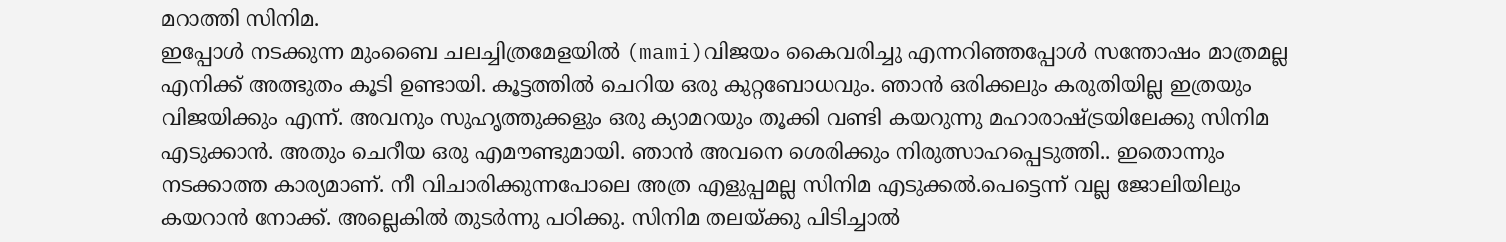മറാത്തി സിനിമ.
ഇപ്പോള്‍ നടക്കുന്ന മുംബൈ ചലച്ചിത്രമേളയില്‍ (mami)വിജയം കൈവരിച്ചു എന്നറിഞ്ഞപ്പോള്‍ സന്തോഷം മാത്രമല്ല എനിക്ക് അത്ഭുതം കൂടി ഉണ്ടായി. കൂട്ടത്തില്‍ ചെറിയ ഒരു കുറ്റബോധവും. ഞാന്‍ ഒരിക്കലും കരുതിയില്ല ഇത്രയും വിജയിക്കും എന്ന്. അവനും സുഹൃത്തുക്കളും ഒരു ക്യാമറയും തൂക്കി വണ്ടി കയറുന്നു മഹാരാഷ്ട്രയിലേക്കു സിനിമ എടുക്കാന്‍. അതും ചെറീയ ഒരു എമൗണ്ടുമായി. ഞാന്‍ അവനെ ശെരിക്കും നിരുത്സാഹപ്പെടുത്തി.. ഇതൊന്നും നടക്കാത്ത കാര്യമാണ്. നീ വിചാരിക്കുന്നപോലെ അത്ര എളുപ്പമല്ല സിനിമ എടുക്കല്‍.പെട്ടെന്ന് വല്ല ജോലിയിലും കയറാന്‍ നോക്ക്. അല്ലെകില്‍ തുടര്‍ന്നു പഠിക്കു. സിനിമ തലയ്ക്കു പിടിച്ചാല്‍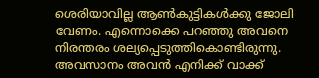ശെരിയാവില്ല ആണ്‍കുട്ടികള്‍ക്കു ജോലി വേണം. എന്നൊക്കെ പറഞ്ഞു അവനെ നിരന്തരം ശല്യപ്പെടുത്തികൊണ്ടിരുന്നു. അവസാനം അവന്‍ എനിക്ക് വാക്ക്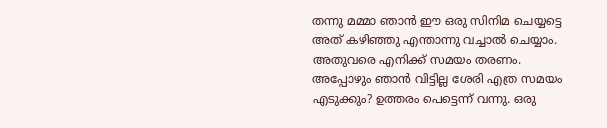തന്നു മമ്മാ ഞാന്‍ ഈ ഒരു സിനിമ ചെയ്യട്ടെ അത് കഴിഞ്ഞു എന്താന്നു വച്ചാല്‍ ചെയ്യാം. അതുവരെ എനിക്ക് സമയം തരണം. അപ്പോഴും ഞാന്‍ വിട്ടില്ല ശേരി എത്ര സമയം എടുക്കും? ഉത്തരം പെട്ടെന്ന് വന്നു. ഒരു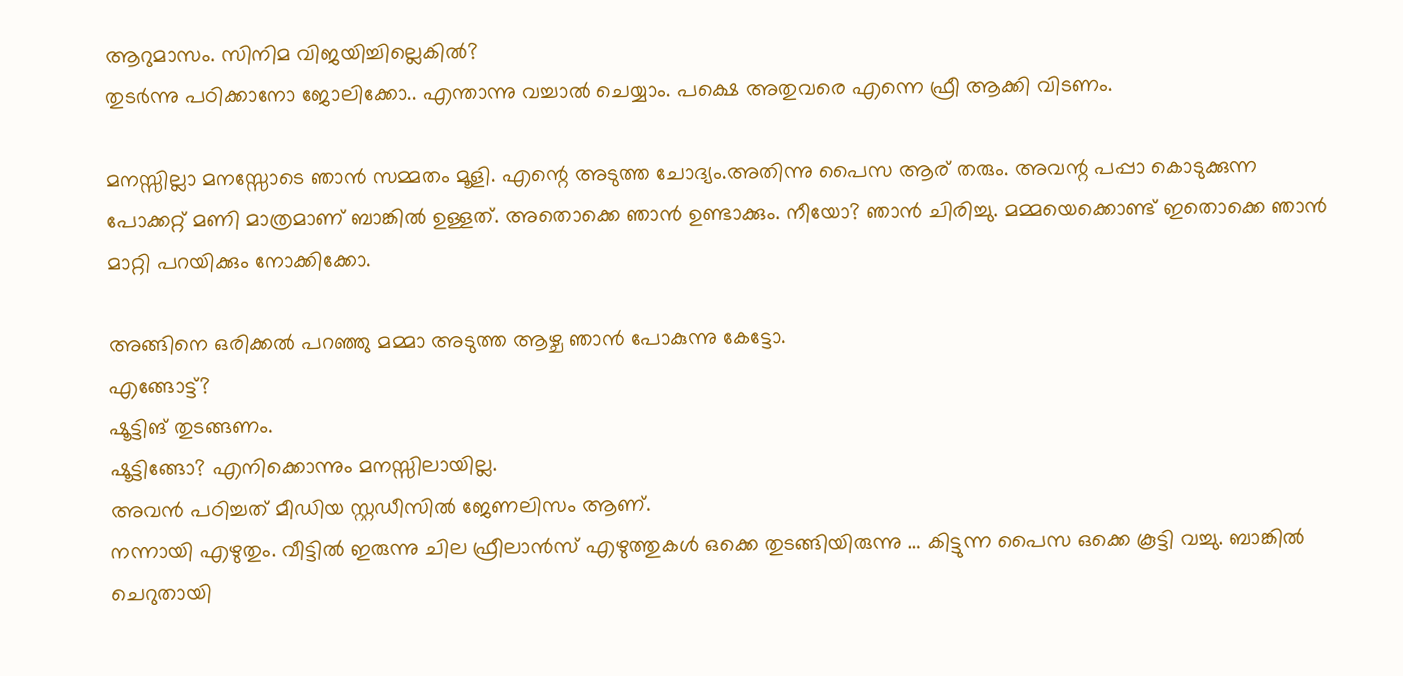ആറുമാസം. സിനിമ വിജയിച്ചില്ലെകില്‍?
തുടര്‍ന്നു പഠിക്കാനോ ജോലിക്കോ.. എന്താന്നു വച്ചാല്‍ ചെയ്യാം. പക്ഷെ അതുവരെ എന്നെ ഫ്രീ ആക്കി വിടണം.

മനസ്സില്ലാ മനസ്സോടെ ഞാന്‍ സമ്മതം മൂളി. എന്റെ അടുത്ത ചോദ്യം.അതിന്നു പൈസ ആര് തരും. അവന്റ പപ്പാ കൊടുക്കുന്ന പോക്കറ്റ് മണി മാത്രമാണ് ബാങ്കില്‍ ഉള്ളത്. അതൊക്കെ ഞാന്‍ ഉണ്ടാക്കും. നീയോ? ഞാന്‍ ചിരിച്ചു. മമ്മയെക്കൊണ്ട് ഇതൊക്കെ ഞാന്‍ മാറ്റി പറയിക്കും നോക്കിക്കോ.

അങ്ങിനെ ഒരിക്കല്‍ പറഞ്ഞു മമ്മാ അടുത്ത ആഴ്ച ഞാന്‍ പോകുന്നു കേട്ടോ.
എങ്ങോട്ട്?
ഷൂട്ടിങ് തുടങ്ങണം.
ഷൂട്ടിങ്ങോ? എനിക്കൊന്നും മനസ്സിലായില്ല.
അവന്‍ പഠിച്ചത് മീഡിയ സ്റ്റഡീസില്‍ ജേണലിസം ആണ്.
നന്നായി എഴുതും. വീട്ടില്‍ ഇരുന്നു ചില ഫ്രീലാന്‍സ് എഴുത്തുകള്‍ ഒക്കെ തുടങ്ങിയിരുന്നു … കിട്ടുന്ന പൈസ ഒക്കെ കൂട്ടി വച്ചു. ബാങ്കില്‍ ചെറുതായി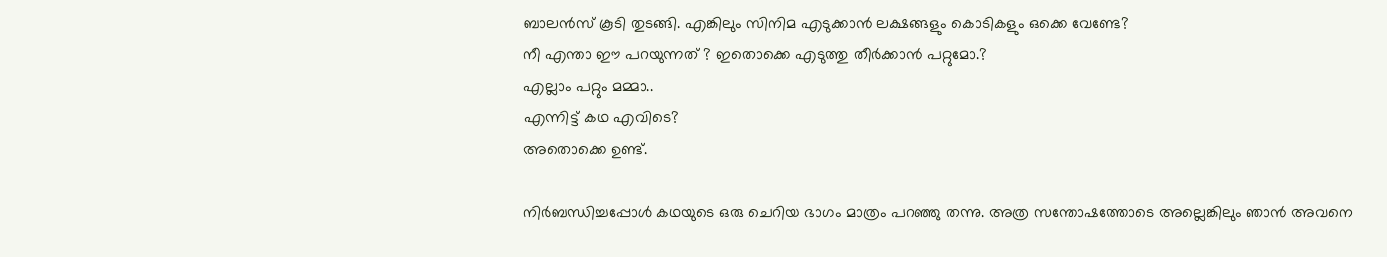ബാലന്‍സ് കൂടി തുടങ്ങി. എങ്കിലും സിനിമ എടുക്കാന്‍ ലക്ഷങ്ങളും കൊടികളും ഒക്കെ വേണ്ടേ?
നീ എന്താ ഈ പറയുന്നത് ? ഇതൊക്കെ എടുത്തു തീര്‍ക്കാന്‍ പറ്റുമോ.?
എല്ലാം പറ്റും മമ്മാ..
എന്നിട്ട് കഥ എവിടെ?
അതൊക്കെ ഉണ്ട്.

നിര്‍ബന്ധിച്ചപ്പോള്‍ കഥയുടെ ഒരു ചെറിയ ഭാഗം മാത്രം പറഞ്ഞു തന്നു. അത്ര സന്തോഷത്തോടെ അല്ലെങ്കിലും ഞാന്‍ അവനെ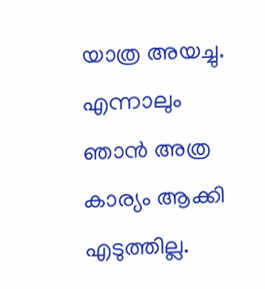യാത്ര അയച്ചു. എന്നാലും ഞാന്‍ അത്ര കാര്യം ആക്കി എടുത്തില്ല.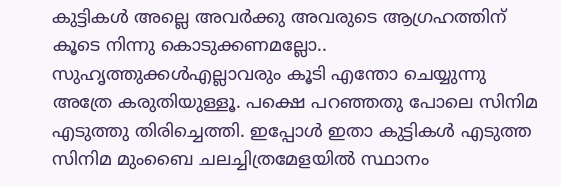കുട്ടികള്‍ അല്ലെ അവര്‍ക്കു അവരുടെ ആഗ്രഹത്തിന് കൂടെ നിന്നു കൊടുക്കണമല്ലോ.. സുഹൃത്തുക്കള്‍എല്ലാവരും കൂടി എന്തോ ചെയ്യുന്നു അത്രേ കരുതിയുള്ളൂ. പക്ഷെ പറഞ്ഞതു പോലെ സിനിമ എടുത്തു തിരിച്ചെത്തി. ഇപ്പോള്‍ ഇതാ കുട്ടികള്‍ എടുത്ത സിനിമ മുംബൈ ചലച്ചിത്രമേളയില്‍ സ്ഥാനം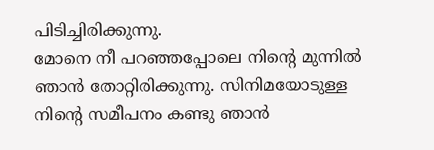പിടിച്ചിരിക്കുന്നു.
മോനെ നീ പറഞ്ഞപ്പോലെ നിന്റെ മുന്നില്‍ ഞാന്‍ തോറ്റിരിക്കുന്നു. സിനിമയോടുള്ള നിന്റെ സമീപനം കണ്ടു ഞാന്‍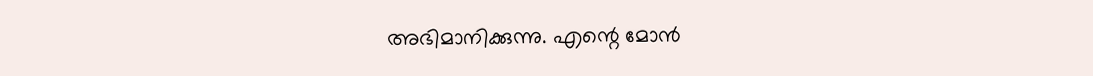അഭിമാനിക്കുന്നു. എന്റെ മോന്‍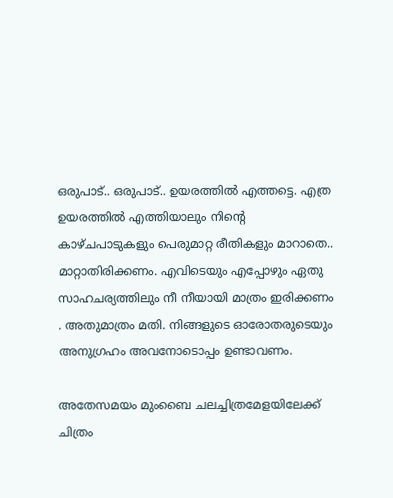ഒരുപാട്.. ഒരുപാട്.. ഉയരത്തില്‍ എത്തട്ടെ. എത്ര ഉയരത്തില്‍ എത്തിയാലും നിന്റെ കാഴ്ചപാടുകളും പെരുമാറ്റ രീതികളും മാറാതെ.. മാറ്റാതിരിക്കണം. എവിടെയും എപ്പോഴും ഏതു സാഹചര്യത്തിലും നീ നീയായി മാത്രം ഇരിക്കണം . അതുമാത്രം മതി. നിങ്ങളുടെ ഓരോതരുടെയും അനുഗ്രഹം അവനോടൊപ്പം ഉണ്ടാവണം.

അതേസമയം മുംബൈ ചലച്ചിത്രമേളയിലേക്ക് ചിത്രം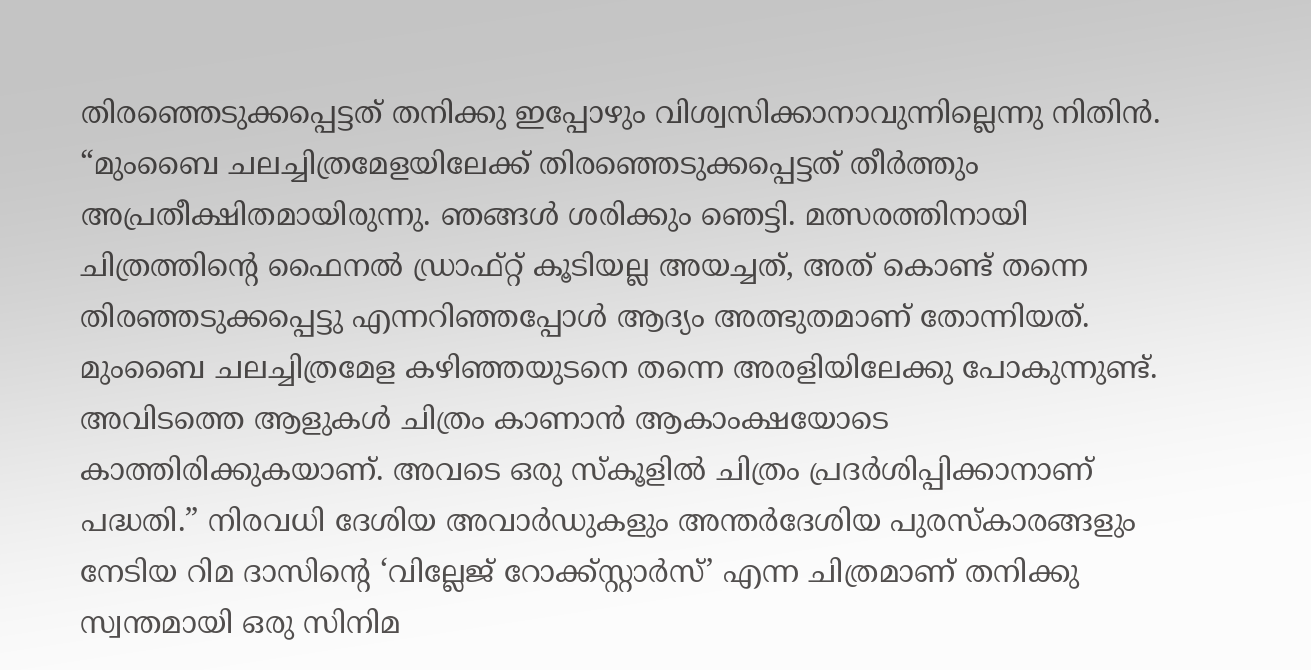തിരഞ്ഞെടുക്കപ്പെട്ടത് തനിക്കു ഇപ്പോഴും വിശ്വസിക്കാനാവുന്നില്ലെന്നു നിതിൻ. “മുംബൈ ചലച്ചിത്രമേളയിലേക്ക് തിരഞ്ഞെടുക്കപ്പെട്ടത് തീർത്തും അപ്രതീക്ഷിതമായിരുന്നു. ഞങ്ങൾ ശരിക്കും ഞെട്ടി. മത്സരത്തിനായി ചിത്രത്തിന്റെ ഫൈനൽ ഡ്രാഫ്റ്റ് കൂടിയല്ല അയച്ചത്, അത് കൊണ്ട് തന്നെ തിരഞ്ഞടുക്കപ്പെട്ടു എന്നറിഞ്ഞപ്പോൾ ആദ്യം അത്ഭുതമാണ് തോന്നിയത്. മുംബൈ ചലച്ചിത്രമേള കഴിഞ്ഞയുടനെ തന്നെ അരളിയിലേക്കു പോകുന്നുണ്ട്. അവിടത്തെ ആളുകൾ ചിത്രം കാണാൻ ആകാംക്ഷയോടെ കാത്തിരിക്കുകയാണ്. അവടെ ഒരു സ്കൂളിൽ ചിത്രം പ്രദർശിപ്പിക്കാനാണ് പദ്ധതി.” നിരവധി ദേശിയ അവാർഡുകളും അന്തർദേശിയ പുരസ്കാരങ്ങളും നേടിയ റിമ ദാസിന്റെ ‘വില്ലേജ് റോക്ക്സ്റ്റാര്‍സ്’ എന്ന ചിത്രമാണ് തനിക്കു സ്വന്തമായി ഒരു സിനിമ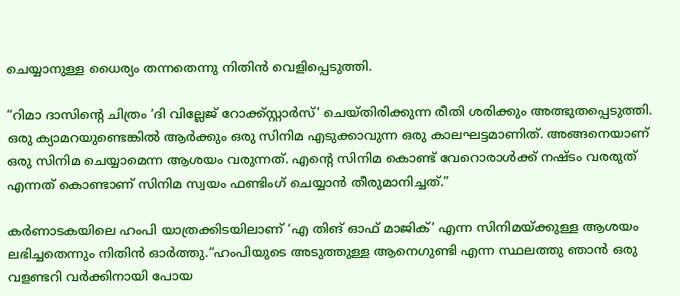ചെയ്യാനുള്ള ധൈര്യം തന്നതെന്നു നിതിൻ വെളിപ്പെടുത്തി.

“റിമാ ദാസിന്റെ ചിത്രം ‘ദി വില്ലേജ് റോക്ക്സ്റ്റാര്‍സ്’ ചെയ്തിരിക്കുന്ന രീതി ശരിക്കും അത്ഭുതപ്പെടുത്തി. ഒരു ക്യാമറയുണ്ടെങ്കിൽ ആർക്കും ഒരു സിനിമ എടുക്കാവുന്ന ഒരു കാലഘട്ടമാണിത്. അങ്ങനെയാണ് ഒരു സിനിമ ചെയ്യാമെന്ന ആശയം വരുന്നത്. എന്റെ സിനിമ കൊണ്ട് വേറൊരാൾക്ക് നഷ്ടം വരരുത് എന്നത് കൊണ്ടാണ് സിനിമ സ്വയം ഫണ്ടിംഗ് ചെയ്യാൻ തീരുമാനിച്ചത്.”

കർണാടകയിലെ ഹംപി യാത്രക്കിടയിലാണ് ‘എ തിങ് ഓഫ് മാജിക്’ എന്ന സിനിമയ്ക്കുള്ള ആശയം ലഭിച്ചതെന്നും നിതിൻ ഓര്‍ത്തു.“ഹംപിയുടെ അടുത്തുള്ള ആനെഗുണ്ടി എന്ന സ്ഥലത്തു ഞാൻ ഒരു വളണ്ടറി വർക്കിനായി പോയ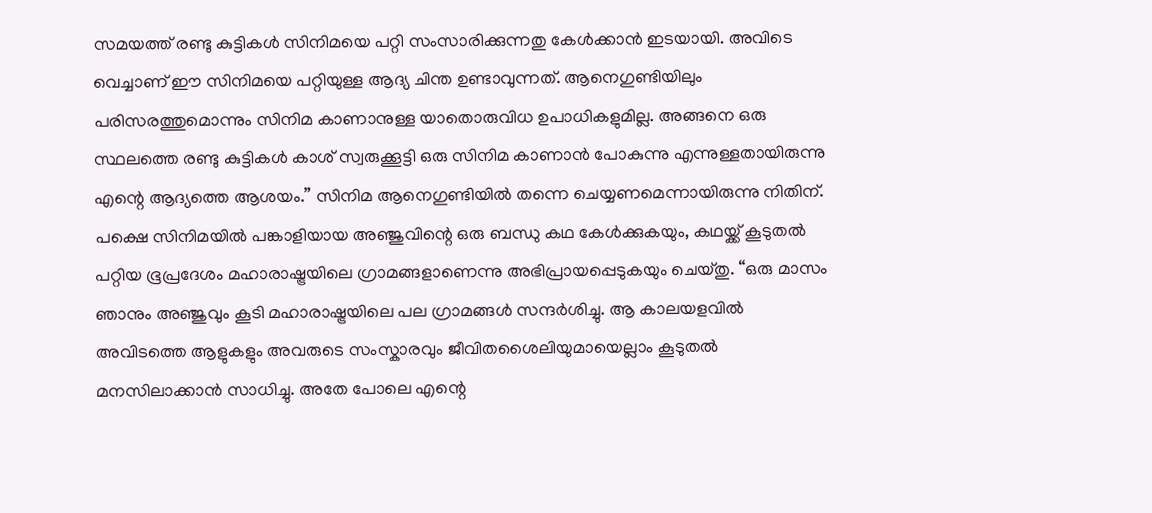സമയത്ത് രണ്ടു കുട്ടികൾ സിനിമയെ പറ്റി സംസാരിക്കുന്നതു കേൾക്കാൻ ഇടയായി. അവിടെ വെച്ചാണ് ഈ സിനിമയെ പറ്റിയുള്ള ആദ്യ ചിന്ത ഉണ്ടാവുന്നത്. ആനെഗുണ്ടിയിലും പരിസരത്തുമൊന്നും സിനിമ കാണാനുള്ള യാതൊരുവിധ ഉപാധികളുമില്ല. അങ്ങനെ ഒരു സ്ഥലത്തെ രണ്ടു കുട്ടികൾ കാശ് സ്വരുക്കൂട്ടി ഒരു സിനിമ കാണാൻ പോകുന്നു എന്നുള്ളതായിരുന്നു എന്റെ ആദ്യത്തെ ആശയം.” സിനിമ ആനെഗുണ്ടിയിൽ തന്നെ ചെയ്യണമെന്നായിരുന്നു നിതിന്. പക്ഷെ സിനിമയിൽ പങ്കാളിയായ അഞ്ജുവിന്റെ ഒരു ബന്ധു കഥ കേൾക്കുകയും, കഥയ്ക്ക് കൂടുതൽ പറ്റിയ ഭൂപ്രദേശം മഹാരാഷ്ട്രയിലെ ഗ്രാമങ്ങളാണെന്നു അഭിപ്രായപ്പെടുകയും ചെയ്തു. “ഒരു മാസം ഞാനും അഞ്ജുവും കൂടി മഹാരാഷ്ട്രയിലെ പല ഗ്രാമങ്ങൾ സന്ദർശിച്ചു. ആ കാലയളവിൽ അവിടത്തെ ആളുകളും അവരുടെ സംസ്കാരവും ജീവിതശൈലിയുമായെല്ലാം കൂടുതൽ മനസിലാക്കാൻ സാധിച്ചു. അതേ പോലെ എന്റെ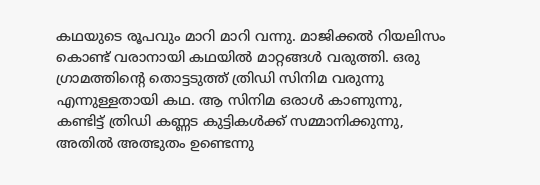കഥയുടെ രൂപവും മാറി മാറി വന്നു. മാജിക്കൽ റിയലിസം കൊണ്ട് വരാനായി കഥയിൽ മാറ്റങ്ങൾ വരുത്തി. ഒരു ഗ്രാമത്തിന്റെ തൊട്ടടുത്ത് ത്രിഡി സിനിമ വരുന്നു എന്നുള്ളതായി കഥ. ആ സിനിമ ഒരാൾ കാണുന്നു, കണ്ടിട്ട് ത്രിഡി കണ്ണട കുട്ടികൾക്ക് സമ്മാനിക്കുന്നു, അതിൽ അത്ഭുതം ഉണ്ടെന്നു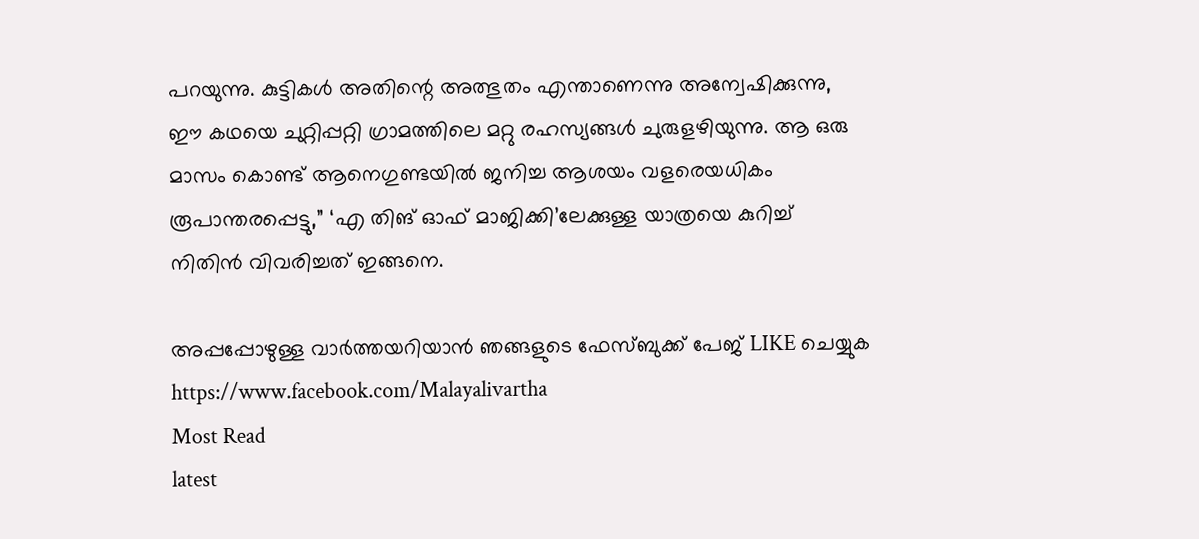പറയുന്നു. കുട്ടികൾ അതിന്റെ അത്ഭുതം എന്താണെന്നു അന്വേഷിക്കുന്നു, ഈ കഥയെ ചുറ്റിപ്പറ്റി ഗ്രാമത്തിലെ മറ്റു രഹസ്യങ്ങൾ ചുരുളഴിയുന്നു. ആ ഒരു മാസം കൊണ്ട് ആനെഗുണ്ടയിൽ ജനിച്ച ആശയം വളരെയധികം രൂപാന്തരപ്പെട്ടു,” ‘എ തിങ് ഓഫ് മാജിക്കി’ലേക്കുള്ള യാത്രയെ കുറിച്ച് നിതിൻ വിവരിച്ചത് ഇങ്ങനെ.

അപ്പപ്പോഴുള്ള വാര്‍ത്തയറിയാന്‍ ഞങ്ങളുടെ ഫേസ്‌ബുക്ക്‌ പേജ് LIKE ചെയ്യുക
https://www.facebook.com/Malayalivartha
Most Read
latest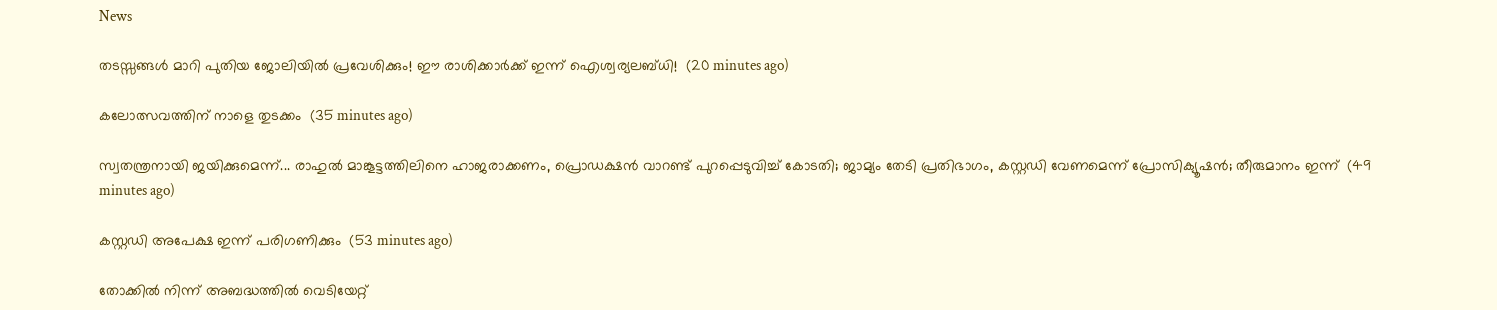News

തടസ്സങ്ങൾ മാറി പുതിയ ജോലിയിൽ പ്രവേശിക്കും! ഈ രാശിക്കാർക്ക് ഇന്ന് ഐശ്വര്യലബ്ധി!  (20 minutes ago)

കലോത്സവത്തിന് നാളെ തുടക്കം  (35 minutes ago)

സ്വതന്ത്രനായി ജയിക്കുമെന്ന്... രാഹുൽ മാങ്കൂട്ടത്തിലിനെ ഹാജരാക്കണം, പ്രൊഡക്ഷൻ വാറണ്ട് പുറപ്പെടുവിച്ച് കോടതി; ജാമ്യം തേടി പ്രതിഭാഗം, കസ്റ്റഡി വേണമെന്ന് പ്രോസിക്യൂഷൻ; തീരുമാനം ഇന്ന്  (49 minutes ago)

കസ്റ്റഡി അപേക്ഷ ഇന്ന് പരിഗണിക്കും  (53 minutes ago)

തോക്കിൽ നിന്ന് അബദ്ധത്തിൽ വെടിയേറ്റ്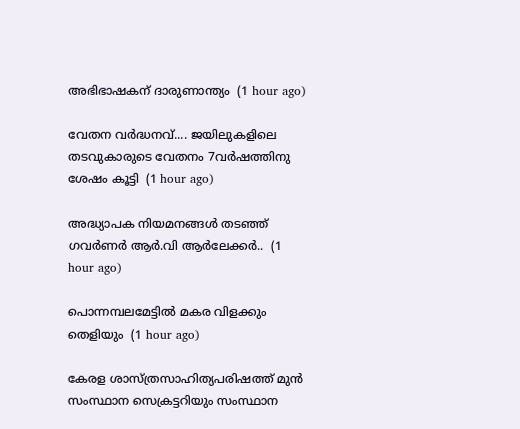അഭിഭാഷകന് ദാരുണാന്ത്യം  (1 hour ago)

വേതന വർദ്ധനവ്.... ജയിലുകളിലെ തടവുകാരുടെ വേതനം 7വർഷത്തിനു ശേഷം കൂട്ടി  (1 hour ago)

അദ്ധ്യാപക നിയമനങ്ങൾ തടഞ്ഞ് ഗവർണർ ആർ.വി ആർലേക്കർ..  (1 hour ago)

പൊന്നമ്പലമേട്ടിൽ മകര വിളക്കും തെളിയും  (1 hour ago)

കേരള ശാസ്ത്രസാഹിത്യപരിഷത്ത് മുൻ സംസ്ഥാന സെക്രട്ടറിയും സംസ്ഥാന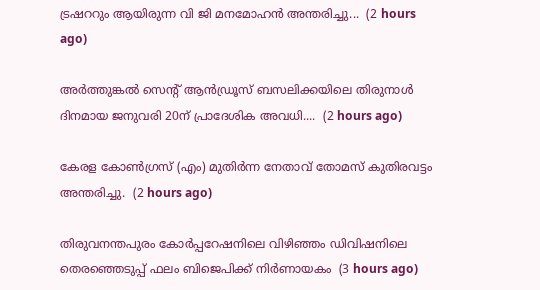ട്രഷററും ആയിരുന്ന വി ജി മനമോഹൻ അന്തരിച്ചു...  (2 hours ago)

അര്‍ത്തുങ്കല്‍ സെന്റ് ആന്‍ഡ്രൂസ് ബസലിക്കയിലെ തിരുനാള്‍ ദിനമായ ജനുവരി 20ന് പ്രാദേശിക അവധി....  (2 hours ago)

കേരള കോണ്‍ഗ്രസ് (എം) മുതിര്‍ന്ന നേതാവ് തോമസ് കുതിരവട്ടം അന്തരിച്ചു.  (2 hours ago)

തിരുവനന്തപുരം കോര്‍പ്പറേഷനിലെ വിഴിഞ്ഞം ഡിവിഷനിലെ തെരഞ്ഞെടുപ്പ് ഫലം ബിജെപിക്ക് നിര്‍ണായകം  (3 hours ago)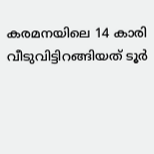കരമനയിലെ 14 കാരി വീടുവിട്ടിറങ്ങിയത് ടൂര്‍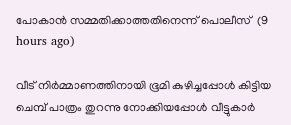പോകാന്‍ സമ്മതിക്കാത്തതിനെന്ന് പൊലീസ്  (9 hours ago)

വീട് നിര്‍മ്മാണത്തിനായി ഭൂമി കുഴിച്ചപ്പോള്‍ കിട്ടിയ ചെമ്പ് പാത്രം തുറന്നു നോക്കിയപ്പോള്‍ വീട്ടുകാര്‍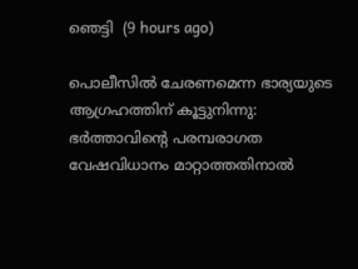ഞെട്ടി  (9 hours ago)

പൊലീസില്‍ ചേരണമെന്ന ഭാര്യയുടെ ആഗ്രഹത്തിന് കൂട്ടുനിന്നു: ഭര്‍ത്താവിന്റെ പരമ്പരാഗത വേഷവിധാനം മാറ്റാത്തതിനാല്‍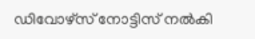ഡിവോഴ്‌സ് നോട്ടിസ് നല്‍കി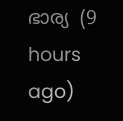ഭാര്യ  (9 hours ago)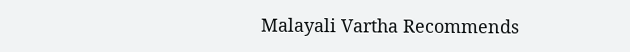Malayali Vartha Recommends